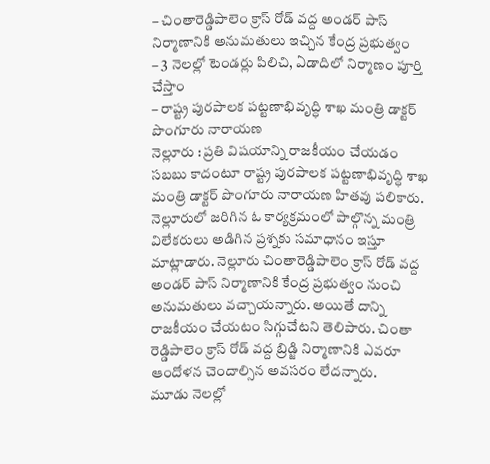– చింతారెడ్డిపాలెం క్రాస్ రోడ్ వద్ద అండర్ పాస్ నిర్మాణానికి అనుమతులు ఇచ్చిన కేంద్ర ప్రభుత్వం
– 3 నెలల్లో టెండర్లు పిలిచి, ఏడాదిలో నిర్మాణం పూర్తి చేస్తాం
– రాష్ట్ర పురపాలక పట్టణాభివృద్ధి శాఖ మంత్రి డాక్టర్ పొంగూరు నారాయణ
నెల్లూరు : ప్రతి విషయాన్ని రాజకీయం చేయడం సబబు కాదంటూ రాష్ట్ర పురపాలక పట్టణాభివృద్ధి శాఖ మంత్రి డాక్టర్ పొంగూరు నారాయణ హితవు పలికారు. నెల్లూరులో జరిగిన ఓ కార్యక్రమంలో పాల్గొన్న మంత్రి విలేకరులు అడిగిన ప్రశ్నకు సమాధానం ఇస్తూ మాట్లాడారు. నెల్లూరు చింతారెడ్డిపాలెం క్రాస్ రోడ్ వద్ద అండర్ పాస్ నిర్మాణానికి కేంద్ర ప్రభుత్వం నుంచి అనుమతులు వచ్చాయన్నారు. అయితే దాన్ని రాజకీయం చేయటం సిగ్గుచేటని తెలిపారు. చింతా రెడ్డిపాలెం క్రాస్ రోడ్ వద్ద బ్రిడ్జి నిర్మాణానికి ఎవరూ ఆందోళన చెందాల్సిన అవసరం లేదన్నారు.
మూడు నెలల్లో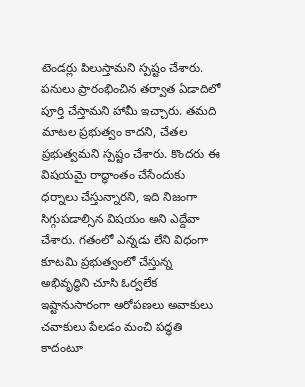టెండర్లు పిలుస్తామని స్పష్టం చేశారు. పనులు ప్రారంభించిన తర్వాత ఏడాదిలో పూర్తి చేస్తామని హామీ ఇచ్చారు. తమది మాటల ప్రభుత్వం కాదని, చేతల ప్రభుత్వమని స్పష్టం చేశారు. కొందరు ఈ విషయమై రాద్ధాంతం చేసేందుకు ధర్నాలు చేస్తున్నారని, ఇది నిజంగా సిగ్గుపడాల్సిన విషయం అని ఎద్దేవా చేశారు. గతంలో ఎన్నడు లేని విధంగా కూటమి ప్రభుత్వంలో చేస్తున్న అభివృద్ధిని చూసి ఓర్వలేక ఇష్టానుసారంగా ఆరోపణలు అవాకులు చవాకులు పేలడం మంచి పద్ధతి కాదంటూ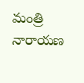మంత్రి నారాయణ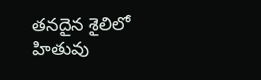తనదైన శైలిలో హితువు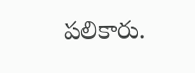పలికారు.